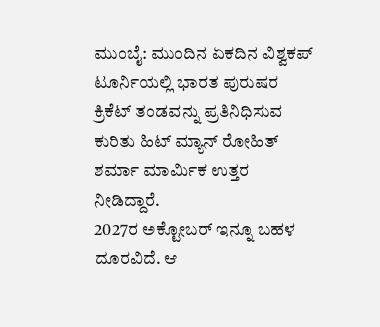ಮುಂಬೈ: ಮುಂದಿನ ಏಕದಿನ ವಿಶ್ವಕಪ್ ಟೂರ್ನಿಯಲ್ಲಿ ಭಾರತ ಪುರುಷರ ಕ್ರಿಕೆಟ್ ತಂಡವನ್ನು ಪ್ರತಿನಿಧಿಸುವ ಕುರಿತು ಹಿಟ್ ಮ್ಯಾನ್ ರೋಹಿತ್ ಶರ್ಮಾ ಮಾರ್ಮಿಕ ಉತ್ತರ ನೀಡಿದ್ದಾರೆ.
2027ರ ಅಕ್ಟೋಬರ್ ಇನ್ನೂ ಬಹಳ ದೂರವಿದೆ. ಆ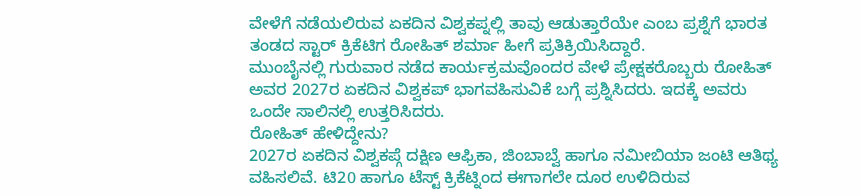ವೇಳೆಗೆ ನಡೆಯಲಿರುವ ಏಕದಿನ ವಿಶ್ವಕಪ್ನಲ್ಲಿ ತಾವು ಆಡುತ್ತಾರೆಯೇ ಎಂಬ ಪ್ರಶ್ನೆಗೆ ಭಾರತ ತಂಡದ ಸ್ಟಾರ್ ಕ್ರಿಕೆಟಿಗ ರೋಹಿತ್ ಶರ್ಮಾ ಹೀಗೆ ಪ್ರತಿಕ್ರಿಯಿಸಿದ್ದಾರೆ.
ಮುಂಬೈನಲ್ಲಿ ಗುರುವಾರ ನಡೆದ ಕಾರ್ಯಕ್ರಮವೊಂದರ ವೇಳೆ ಪ್ರೇಕ್ಷಕರೊಬ್ಬರು ರೋಹಿತ್ ಅವರ 2027ರ ಏಕದಿನ ವಿಶ್ವಕಪ್ ಭಾಗವಹಿಸುವಿಕೆ ಬಗ್ಗೆ ಪ್ರಶ್ನಿಸಿದರು. ಇದಕ್ಕೆ ಅವರು ಒಂದೇ ಸಾಲಿನಲ್ಲಿ ಉತ್ತರಿಸಿದರು.
ರೋಹಿತ್ ಹೇಳಿದ್ದೇನು?
2027ರ ಏಕದಿನ ವಿಶ್ವಕಪ್ಗೆ ದಕ್ಷಿಣ ಆಫ್ರಿಕಾ, ಜಿಂಬಾಬ್ವೆ ಹಾಗೂ ನಮೀಬಿಯಾ ಜಂಟಿ ಆತಿಥ್ಯ ವಹಿಸಲಿವೆ. ಟಿ20 ಹಾಗೂ ಟೆಸ್ಟ್ ಕ್ರಿಕೆಟ್ನಿಂದ ಈಗಾಗಲೇ ದೂರ ಉಳಿದಿರುವ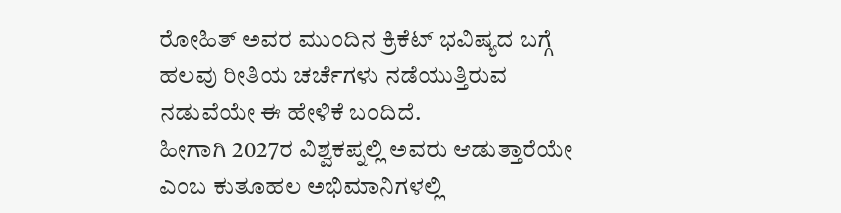ರೋಹಿತ್ ಅವರ ಮುಂದಿನ ಕ್ರಿಕೆಟ್ ಭವಿಷ್ಯದ ಬಗ್ಗೆ ಹಲವು ರೀತಿಯ ಚರ್ಚೆಗಳು ನಡೆಯುತ್ತಿರುವ ನಡುವೆಯೇ ಈ ಹೇಳಿಕೆ ಬಂದಿದೆ.
ಹೀಗಾಗಿ 2027ರ ವಿಶ್ವಕಪ್ನಲ್ಲಿ ಅವರು ಆಡುತ್ತಾರೆಯೇ ಎಂಬ ಕುತೂಹಲ ಅಭಿಮಾನಿಗಳಲ್ಲಿ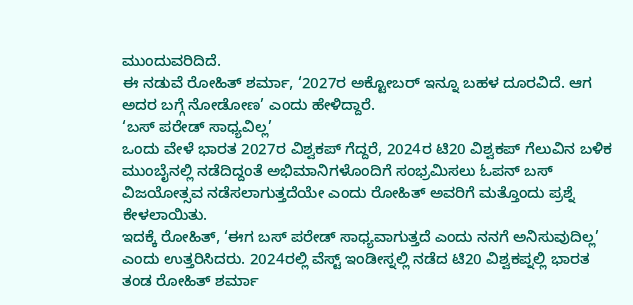ಮುಂದುವರಿದಿದೆ.
ಈ ನಡುವೆ ರೋಹಿತ್ ಶರ್ಮಾ, ‘2027ರ ಅಕ್ಟೋಬರ್ ಇನ್ನೂ ಬಹಳ ದೂರವಿದೆ. ಆಗ ಅದರ ಬಗ್ಗೆ ನೋಡೋಣ’ ಎಂದು ಹೇಳಿದ್ದಾರೆ.
‘ಬಸ್ ಪರೇಡ್ ಸಾಧ್ಯವಿಲ್ಲ’
ಒಂದು ವೇಳೆ ಭಾರತ 2027ರ ವಿಶ್ವಕಪ್ ಗೆದ್ದರೆ, 2024ರ ಟಿ20 ವಿಶ್ವಕಪ್ ಗೆಲುವಿನ ಬಳಿಕ ಮುಂಬೈನಲ್ಲಿ ನಡೆದಿದ್ದಂತೆ ಅಭಿಮಾನಿಗಳೊಂದಿಗೆ ಸಂಭ್ರಮಿಸಲು ಓಪನ್ ಬಸ್ ವಿಜಯೋತ್ಸವ ನಡೆಸಲಾಗುತ್ತದೆಯೇ ಎಂದು ರೋಹಿತ್ ಅವರಿಗೆ ಮತ್ತೊಂದು ಪ್ರಶ್ನೆ ಕೇಳಲಾಯಿತು.
ಇದಕ್ಕೆ ರೋಹಿತ್, ‘ಈಗ ಬಸ್ ಪರೇಡ್ ಸಾಧ್ಯವಾಗುತ್ತದೆ ಎಂದು ನನಗೆ ಅನಿಸುವುದಿಲ್ಲ’ ಎಂದು ಉತ್ತರಿಸಿದರು. 2024ರಲ್ಲಿ ವೆಸ್ಟ್ ಇಂಡೀಸ್ನಲ್ಲಿ ನಡೆದ ಟಿ20 ವಿಶ್ವಕಪ್ನಲ್ಲಿ ಭಾರತ ತಂಡ ರೋಹಿತ್ ಶರ್ಮಾ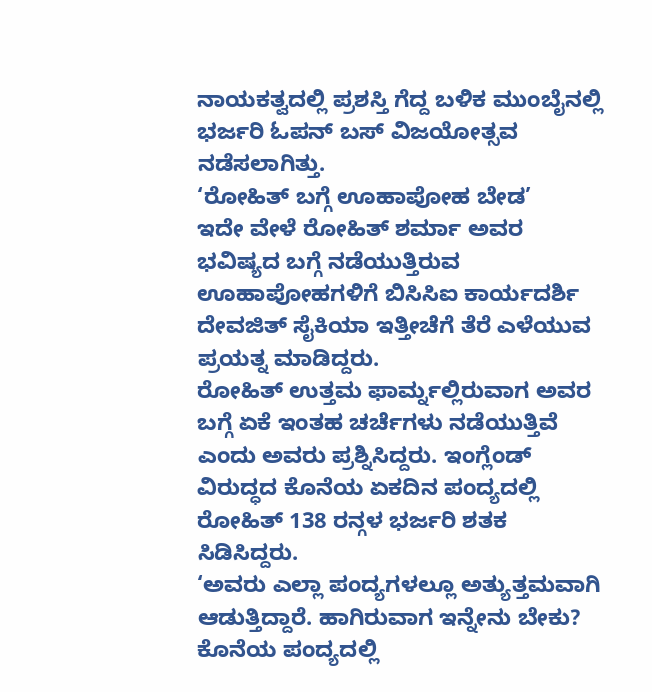ನಾಯಕತ್ವದಲ್ಲಿ ಪ್ರಶಸ್ತಿ ಗೆದ್ದ ಬಳಿಕ ಮುಂಬೈನಲ್ಲಿ ಭರ್ಜರಿ ಓಪನ್ ಬಸ್ ವಿಜಯೋತ್ಸವ ನಡೆಸಲಾಗಿತ್ತು.
‘ರೋಹಿತ್ ಬಗ್ಗೆ ಊಹಾಪೋಹ ಬೇಡ’
ಇದೇ ವೇಳೆ ರೋಹಿತ್ ಶರ್ಮಾ ಅವರ ಭವಿಷ್ಯದ ಬಗ್ಗೆ ನಡೆಯುತ್ತಿರುವ ಊಹಾಪೋಹಗಳಿಗೆ ಬಿಸಿಸಿಐ ಕಾರ್ಯದರ್ಶಿ ದೇವಜಿತ್ ಸೈಕಿಯಾ ಇತ್ತೀಚೆಗೆ ತೆರೆ ಎಳೆಯುವ ಪ್ರಯತ್ನ ಮಾಡಿದ್ದರು.
ರೋಹಿತ್ ಉತ್ತಮ ಫಾರ್ಮ್ನಲ್ಲಿರುವಾಗ ಅವರ ಬಗ್ಗೆ ಏಕೆ ಇಂತಹ ಚರ್ಚೆಗಳು ನಡೆಯುತ್ತಿವೆ ಎಂದು ಅವರು ಪ್ರಶ್ನಿಸಿದ್ದರು. ಇಂಗ್ಲೆಂಡ್ ವಿರುದ್ಧದ ಕೊನೆಯ ಏಕದಿನ ಪಂದ್ಯದಲ್ಲಿ ರೋಹಿತ್ 138 ರನ್ಗಳ ಭರ್ಜರಿ ಶತಕ ಸಿಡಿಸಿದ್ದರು.
‘ಅವರು ಎಲ್ಲಾ ಪಂದ್ಯಗಳಲ್ಲೂ ಅತ್ಯುತ್ತಮವಾಗಿ ಆಡುತ್ತಿದ್ದಾರೆ. ಹಾಗಿರುವಾಗ ಇನ್ನೇನು ಬೇಕು? ಕೊನೆಯ ಪಂದ್ಯದಲ್ಲಿ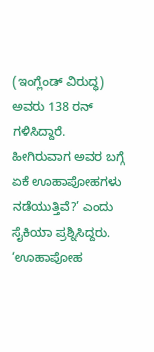(ಇಂಗ್ಲೆಂಡ್ ವಿರುದ್ಧ) ಅವರು 138 ರನ್ ಗಳಿಸಿದ್ದಾರೆ. ಹೀಗಿರುವಾಗ ಅವರ ಬಗ್ಗೆ ಏಕೆ ಊಹಾಪೋಹಗಳು ನಡೆಯುತ್ತಿವೆ?’ ಎಂದು ಸೈಕಿಯಾ ಪ್ರಶ್ನಿಸಿದ್ದರು.
‘ಊಹಾಪೋಹ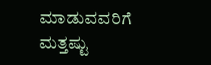ಮಾಡುವವರಿಗೆ ಮತ್ತಷ್ಟು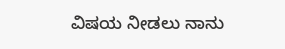ವಿಷಯ ನೀಡಲು ನಾನು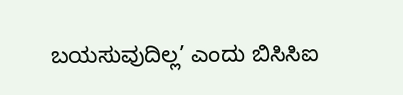ಬಯಸುವುದಿಲ್ಲ’ ಎಂದು ಬಿಸಿಸಿಐ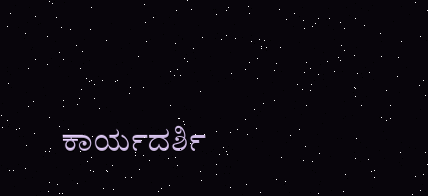ಕಾರ್ಯದರ್ಶಿ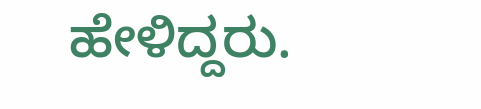ಹೇಳಿದ್ದರು.